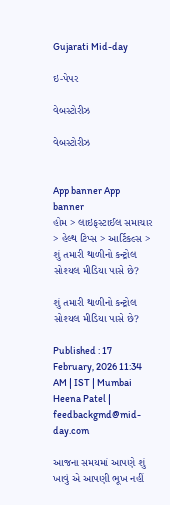Gujarati Mid-day

ઇ-પેપર

વેબસ્ટોરીઝ

વેબસ્ટોરીઝ


App banner App banner
હોમ > લાઇફસ્ટાઈલ સમાચાર > હેલ્થ ટિપ્સ > આર્ટિકલ્સ > શું તમારી થાળીનો કન્ટ્રોલ સોશ્યલ મીડિયા પાસે છે?

શું તમારી થાળીનો કન્ટ્રોલ સોશ્યલ મીડિયા પાસે છે?

Published : 17 February, 2026 11:34 AM | IST | Mumbai
Heena Patel | feedbackgmd@mid-day.com

આજના સમયમાં આપણે શું ખાવું એ આપણી ભૂખ નહીં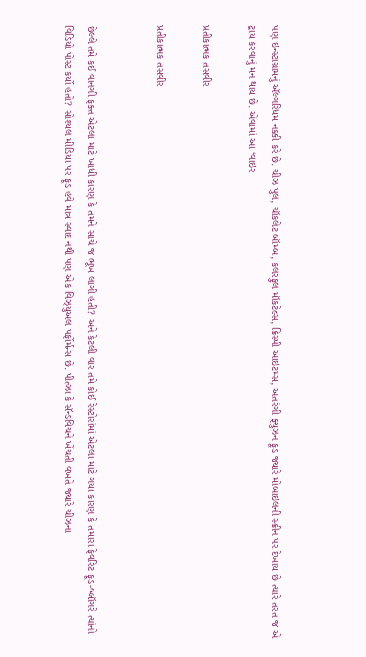પણ ઇન્સ્ટાગ્રામનું ઍલ્ગરિધમ નક્કી કરે છે. ચીઝ પુલ, ચૉકલેટ બૉમ્બ, કલરફુલ મૉકટેલ્સ, ક્રિસ્પી આઇટમ્સ, અતરંગી ફ્યુઝન ફૂડ જ્યારે મોબાઇલની સ્ક્રીન પર દેખાય છે ત્યારે તરત જ એ ટ્રાય કરવાનું મન થાય છે. એવામાં આ ‘વાઇર

પ્રતીકાત્મક તસવીર

પ્રતીકાત્મક તસવીર


છેલ્લે તમે કઈ વાનગી ફક્ત એટલા માટે ખાધી કારણ કે તમને સાચે જ ભૂખ લાગી હતી? અને કેટલી વાર તમે કોઈ રેસ્ટોરાંમાં એટલા માટે ગયા કારણ કે તમારા ફેવરિટ ફૂડ-બ્લૉગરે ત્યાંનો વિડિયો પોસ્ટ કર્યો હતો? સોશ્યલ મીડિયા પર ફૂડ હવે માત્ર સ્વાદ નથી પણ એક વિઝ્યુઅલ પર્ફોર્મન્સ છે. પીત્ઝા કે સૅન્ડવિચને ખેંચતી વખતે જ્યારે ચીઝના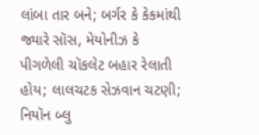લાંબા તાર બને; બર્ગર કે કેકમાંથી જ્યારે સૉસ, મેયોનીઝ કે પીગળેલી ચૉકલેટ બહાર રેલાતી હોય; લાલચટક સેઝવાન ચટણી; નિયૉન બ્લુ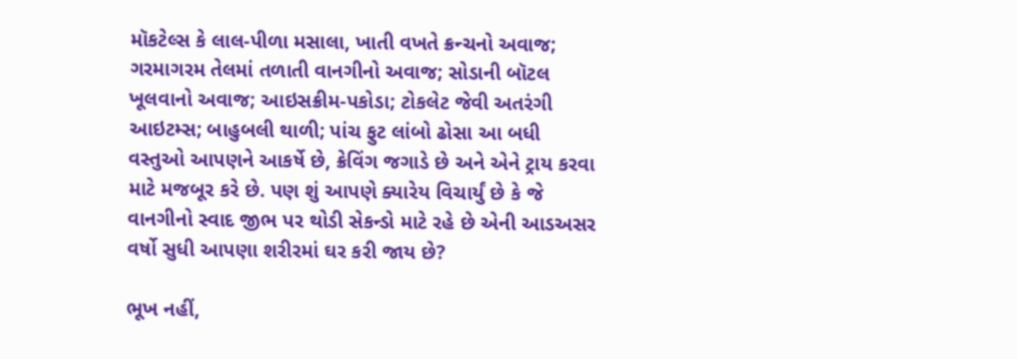મૉકટેલ્સ કે લાલ-પીળા મસાલા, ખાતી વખતે ક્રન્ચનો અવાજ; ગરમાગરમ તેલમાં તળાતી વાનગીનો અવાજ; સોડાની બૉટલ ખૂલવાનો અવાજ; આઇસક્રીમ-પકોડા; ટોકલેટ જેવી અતરંગી આઇટમ્સ; બાહુબલી થાળી; પાંચ ફુટ લાંબો ઢોસા આ બધી વસ્તુઓ આપણને આકર્ષે છે, ક્રેવિંગ જગાડે છે અને એને ટ્રાય કરવા માટે મજબૂર કરે છે. પણ શું આપણે ક્યારેય વિચાર્યું છે કે જે વાનગીનો સ્વાદ જીભ પર થોડી સેકન્ડો માટે રહે છે એની આડઅસર વર્ષો સુધી આપણા શરીરમાં ઘર કરી જાય છે?

ભૂખ નહીં,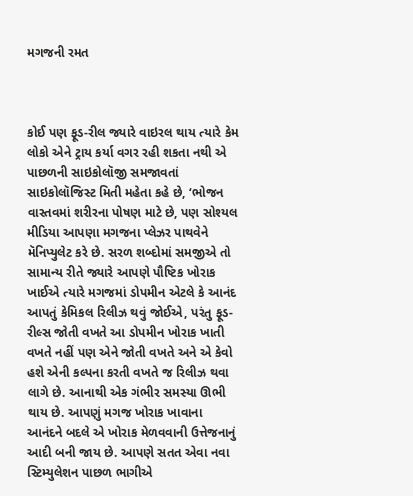મગજની રમત



કોઈ પણ ફૂડ-રીલ જ્યારે વાઇરલ થાય ત્યારે કેમ લોકો એને ટ્રાય કર્યા વગર રહી શકતા નથી એ પાછળની સાઇકોલૉજી સમજાવતાં સાઇકોલૉજિસ્ટ મિતી મહેતા કહે છે, ‘ભોજન વાસ્તવમાં શરીરના પોષણ માટે છે, પણ સોશ્યલ મીડિયા આપણા મગજના પ્લેઝર પાથવેને મૅનિપ્યુલેટ કરે છે. સરળ શબ્દોમાં સમજીએ તો સામાન્ય રીતે જ્યારે આપણે પૌષ્ટિક ખોરાક ખાઈએ ત્યારે મગજમાં ડોપમીન એટલે કે આનંદ આપતું કેમિકલ રિલીઝ થવું જોઈએ, પરંતુ ફૂડ-રીલ્સ જોતી વખતે આ ડોપમીન ખોરાક ખાતી વખતે નહીં પણ એને જોતી વખતે અને એ કેવો હશે એની કલ્પના કરતી વખતે જ રિલીઝ થવા લાગે છે. આનાથી એક ગંભીર સમસ્યા ઊભી થાય છે. આપણું મગજ ખોરાક ખાવાના આનંદને બદલે એ ખોરાક મેળવવાની ઉત્તેજનાનું આદી બની જાય છે. આપણે સતત એવા નવા સ્ટિમ્યુલેશન પાછળ ભાગીએ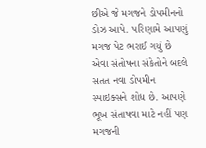છીએ જે મગજને ડોપમીનનો ડોઝ આપે. પરિણામે આપણું મગજ પેટ ભરાઈ ગયું છે એવા સંતોષના સંકેતોને બદલે સતત નવા ડોપમીન સ્પાઇક્સને શોધ છે. આપણે ભૂખ સંતાષવા માટે નહીં પણ મગજની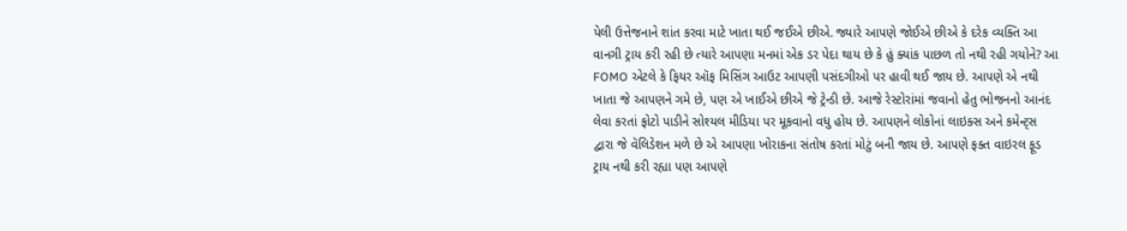પેલી ઉત્તેજનાને શાંત કરવા માટે ખાતા થઈ જઈએ છીએ. જ્યારે આપણે જોઈએ છીએ કે દરેક વ્યક્તિ આ વાનગી ટ્રાય કરી રહી છે ત્યારે આપણા મનમાં એક ડર પેદા થાય છે કે હું ક્યાંક પાછળ તો નથી રહી ગયોને? આ FOMO એટલે કે ફિયર ઑફ મિસિંગ આઉટ આપણી પસંદગીઓ પર હાવી થઈ જાય છે. આપણે એ નથી ખાતા જે આપણને ગમે છે, પણ એ ખાઈએ છીએ જે ટ્રેન્ડી છે. આજે રેસ્ટોરાંમાં જવાનો હેતુ ભોજનનો આનંદ લેવા કરતાં ફોટો પાડીને સોશ્યલ મીડિયા પર મૂકવાનો વધુ હોય છે. આપણને લોકોનાં લાઇક્સ અને કમેન્ટ્સ દ્વારા જે વૅલિડેશન મળે છે એ આપણા ખોરાકના સંતોષ કરતાં મોટું બની જાય છે. આપણે ફક્ત વાઇરલ ફૂડ ટ્રાય નથી કરી રહ્યા પણ આપણે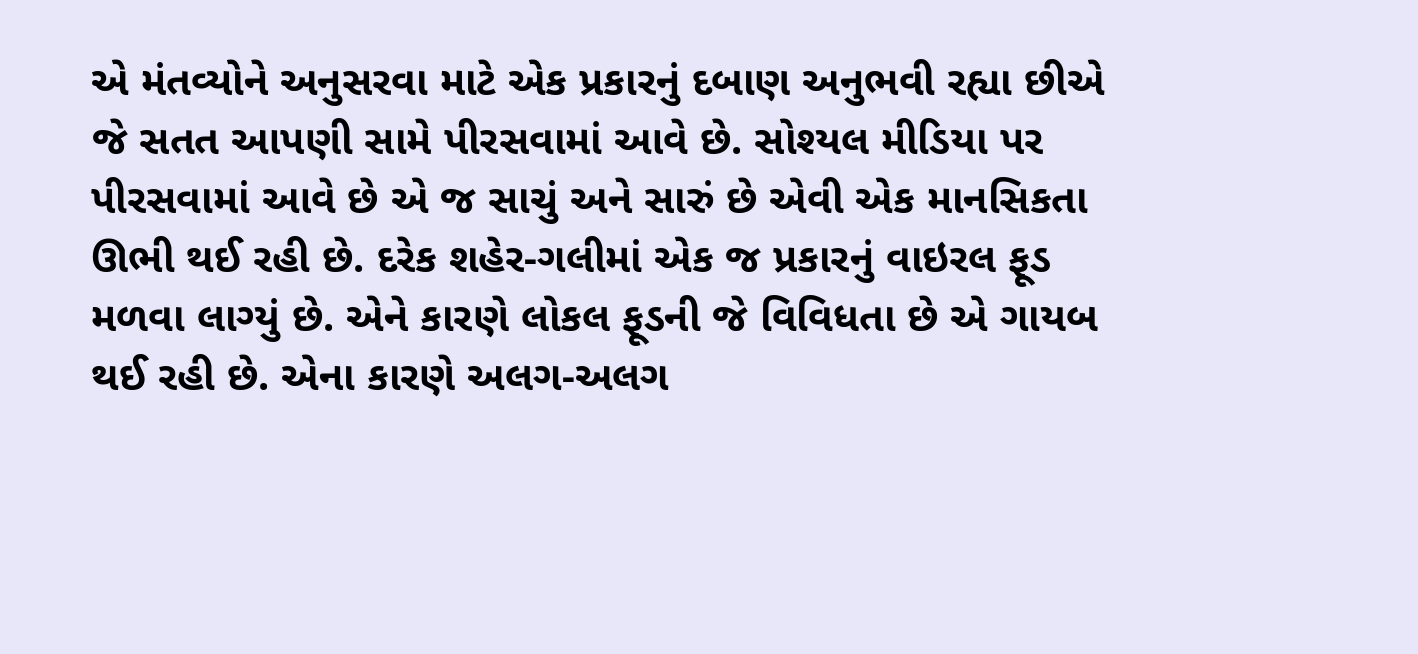એ મંતવ્યોને અનુસરવા માટે એક પ્રકારનું દબાણ અનુભવી રહ્યા છીએ જે સતત આપણી સામે પીરસવામાં આવે છે. સોશ્યલ મીડિયા પર પીરસવામાં આવે છે એ જ સાચું અને સારું છે એવી એક માનસિકતા ઊભી થઈ રહી છે. દરેક શહેર-ગલીમાં એક જ પ્રકારનું વાઇરલ ફૂડ મળવા લાગ્યું છે. એને કારણે લોકલ ફૂડની જે વિવિધતા છે એ ગાયબ થઈ રહી છે. એના કારણે અલગ-અલગ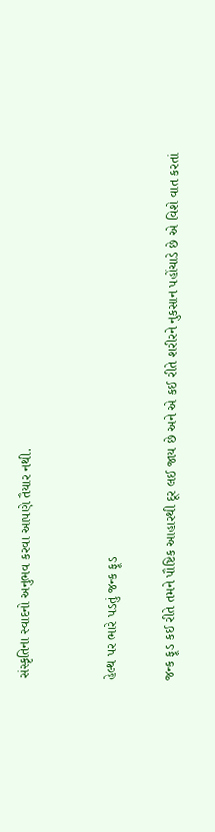સંસ્કૃતિના સ્વાદનો અનુભવ કરવા આપણે તૈયાર નથી.


હેલ્થ પર ભારે પડતું જન્ક ફૂડ

જન્ક ફૂડ કઈ રીતે તમને પૌષ્ટિક આહારથી દૂર લઈ જાય છે અને એ કઈ રીતે શરીરને નુકસાન પહોંચાડે છે એ વિશે વાત કરતાં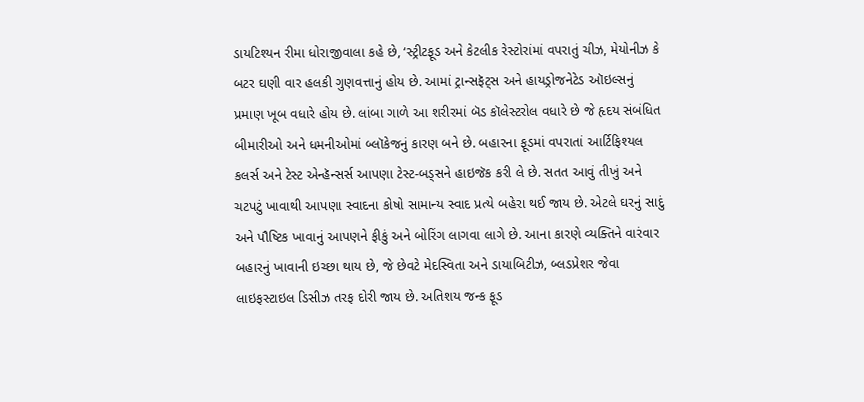ડાયટિશ્યન રીમા ધોરાજીવાલા કહે છે, ‘સ્ટ્રીટફૂડ અને કેટલીક રેસ્ટોરાંમાં વપરાતું ચીઝ, મેયોનીઝ કે બટર ઘણી વાર હલકી ગુણવત્તાનું હોય છે. આમાં ટ્રાન્સફૅટ્સ અને હાયડ્રોજનેટેડ ઑઇલ્સનું પ્રમાણ ખૂબ વધારે હોય છે. લાંબા ગાળે આ શરીરમાં બૅડ કૉલેસ્ટરોલ વધારે છે જે હૃદય સંબંધિત બીમારીઓ અને ધમનીઓમાં બ્લૉકેજનું કારણ બને છે. બહારના ફૂડમાં વપરાતાં આર્ટિફિશ્યલ કલર્સ અને ટેસ્ટ એન્હૅન્સર્સ આપણા ટેસ્ટ-બડ્સને હાઇજૅક કરી લે છે. સતત આ‍વું તીખું અને ચટપટું ખાવાથી આપણા સ્વાદના કોષો સામાન્ય સ્વાદ પ્રત્યે બહેરા થઈ જાય છે. એટલે ઘરનું સાદું અને પૌષ્ટિક ખાવાનું આપણને ફીકું અને બોરિંગ લાગવા લાગે છે. આના કારણે વ્યક્તિને વારંવાર બહારનું ખાવાની ઇચ્છા થાય છે, જે છેવટે મેદસ્વિતા અને ડાયાબિટીઝ, બ્લડપ્રેશર જેવા લાઇફસ્ટાઇલ ડિસીઝ તરફ દોરી જાય છે. અતિશય જન્ક ફૂડ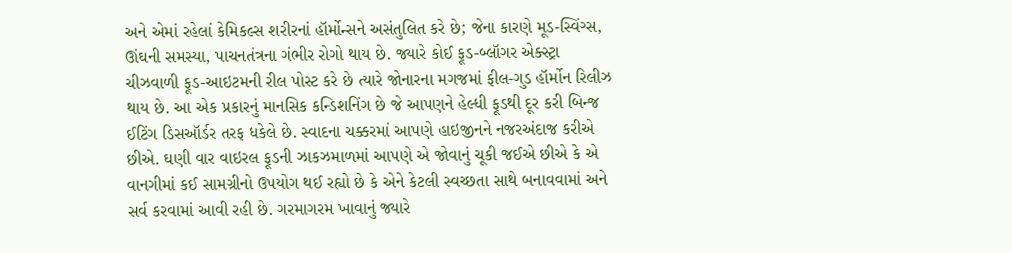અને એમાં રહેલાં કેમિકલ્સ શરીરનાં હૉર્મોન્સને અસંતુલિત કરે છે; જેના કારણે મૂડ-સ્વિંગ્સ, ઊંઘની સમસ્યા, પાચનતંત્રના ગંભીર રોગો થાય છે. જ્યારે કોઈ ફૂડ-બ્લૉગર એક્સ્ટ્રા ચીઝવાળી ફૂડ-આઇટમની રીલ પોસ્ટ કરે છે ત્યારે જોનારના મગજમાં ફીલ-ગુડ હૉર્મોન રિલીઝ થાય છે. આ એક પ્રકારનું માનસિક કન્ડિશનિંગ છે જે આપણને હેલ્ધી ફૂડથી દૂર કરી બિન્જ ઈટિંગ ડિસઑર્ડર તરફ ધકેલે છે. સ્વાદના ચક્કરમાં આપણે હાઇજીનને નજરઅંદાજ કરીએ છીએ. ઘણી વાર વાઇરલ ફૂડની ઝાકઝમાળમાં આપણે એ જોવાનું ચૂકી જઈએ છીએ કે એ વાનગીમાં કઈ સામગ્રીનો ઉપયોગ થઈ રહ્યો છે કે એને કેટલી સ્વચ્છતા સાથે બનાવવામાં અને સર્વ કરવામાં આવી રહી છે. ગરમાગરમ ખાવાનું જ્યારે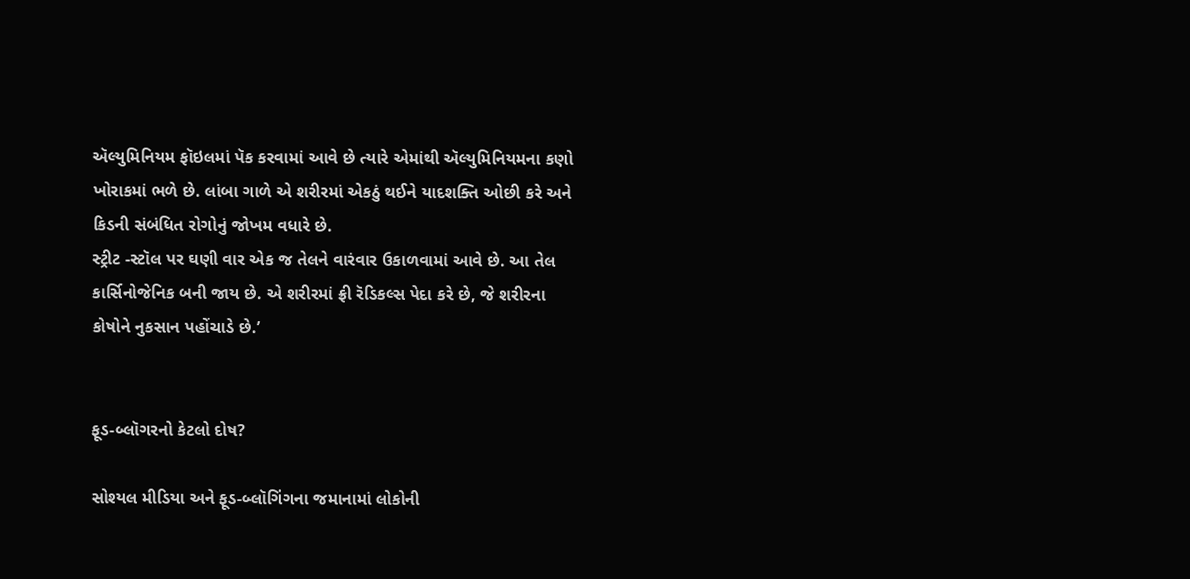ઍલ્યુમિનિયમ ફૉઇલમાં પૅક કરવામાં આવે છે ત્યારે એમાંથી ઍલ્યુમિનિયમના કણો ખોરાકમાં ભળે છે. લાંબા ગાળે એ શરીરમાં એકઠું થઈને યાદશક્તિ ઓછી કરે અને કિડની સંબંધિત રોગોનું જોખમ વધારે છે.
સ્ટ્રીટ -સ્ટૉલ પર ઘણી વાર એક જ તેલને વારંવાર ઉકાળવામાં આવે છે. આ તેલ કાર્સિનોજેનિક બની જાય છે. એ શરીરમાં ફ્રી રૅડિકલ્સ પેદા કરે છે, જે શરીરના કોષોને નુકસાન પહોંચાડે છે.’


ફૂડ-બ્લૉગરનો કેટલો દોષ?

સોશ્યલ મીડિયા અને ફૂડ-બ્લૉગિંગના જમાનામાં લોકોની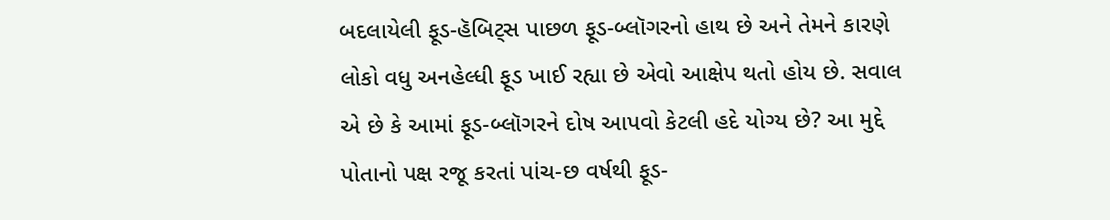બદલાયેલી ફૂડ-હૅબિટ્સ પાછળ ફૂડ-બ્લૉગરનો હાથ છે અને તેમને કારણે લોકો વધુ અનહેલ્ધી ફૂડ ખાઈ રહ્યા છે એવો આક્ષેપ થતો હોય છે. સવાલ એ છે કે આમાં ફૂડ-બ્લૉગરને દોષ આપવો કેટલી હદે યોગ્ય છે? આ મુદ્દે પોતાનો પક્ષ રજૂ કરતાં પાંચ-છ વર્ષથી ફૂડ-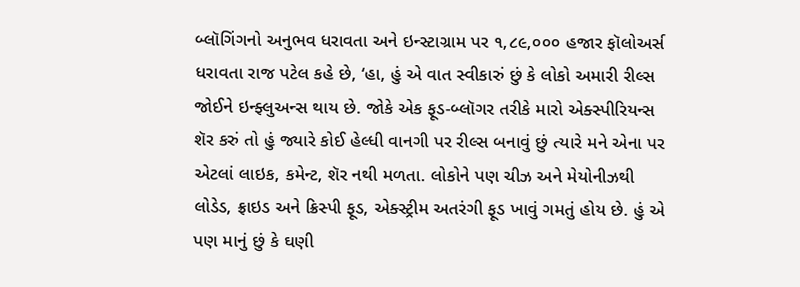બ્લૉગિંગનો અનુભવ ધરાવતા અને ઇન્સ્ટાગ્રામ પર ૧,૮૯,૦૦૦ હજાર ફૉલોઅર્સ ધરાવતા રાજ પટેલ કહે છે, ‘હા, હું એ વાત સ્વીકારું છું કે લોકો અમારી રીલ્સ જોઈને ઇન્ફ્લુઅન્સ થાય છે. જોકે એક ફૂડ-બ્લૉગર તરીકે મારો એક્સ્પીરિયન્સ શૅર કરું તો હું જ્યારે કોઈ હેલ્ધી વાનગી પર રીલ્સ બનાવું છું ત્યારે મને એના પર એટલાં લાઇક, કમેન્ટ, શૅર નથી મળતા. લોકોને પણ ચીઝ અને મેયોનીઝથી લોડેડ, ફ્રાઇડ અને ક્રિસ્પી ફૂડ, એક્સ્ટ્રીમ અતરંગી ફૂડ ખાવું ગમતું હોય છે. હું એ પણ માનું છું કે ઘણી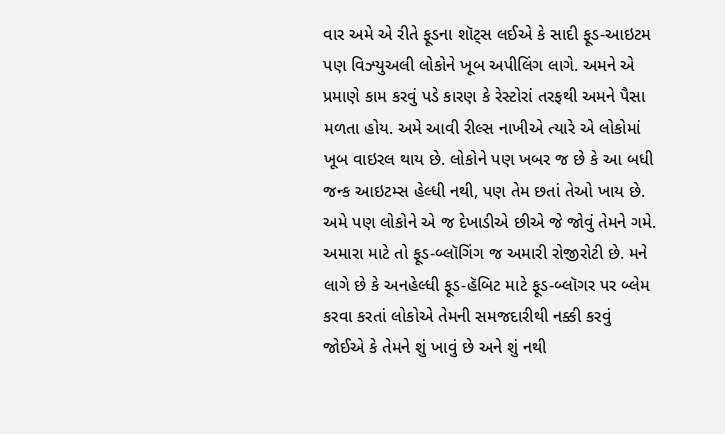વાર અમે એ રીતે ફૂડના શૉટ્સ લઈએ કે સાદી ફૂડ-આઇટમ પણ વિઝ્યુઅલી લોકોને ખૂબ અપીલિંગ લાગે. અમને એ પ્રમાણે કામ કરવું પડે કારણ કે રેસ્ટોરાં તરફથી અમને પૈસા મળતા હોય. અમે આવી રીલ્સ નાખીએ ત્યારે એ લોકોમાં ખૂબ વાઇરલ થાય છે. લોકોને પણ ખબર જ છે કે આ બધી જન્ક આઇટમ્સ હેલ્ધી નથી, પણ તેમ છતાં તેઓ ખાય છે. અમે પણ લોકોને એ જ દેખાડીએ છીએ જે જોવું તેમને ગમે. અમારા માટે તો ફૂડ-બ્લૉગિંગ જ અમારી રોજીરોટી છે. મને લાગે છે કે અનહેલ્ધી ફૂડ-હૅબિટ માટે ફૂડ-બ્લૉગર પર બ્લેમ કરવા કરતાં લોકોએ તેમની સમજદારીથી નક્કી કરવું જોઈએ કે તેમને શું ખાવું છે અને શું નથી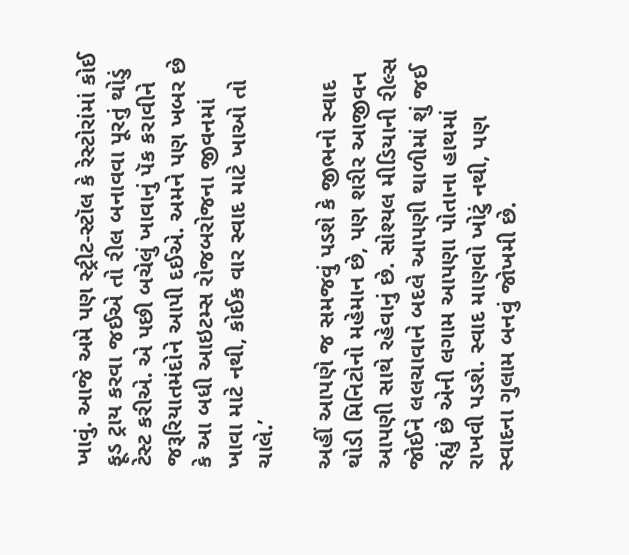ખાવું. આજે અમે પણ સ્ટ્રીટ-સ્ટૉલ કે રેસ્ટોરાંમાં કોઈ ફૂડ ટ્રાય કરવા જઈએ તો રીલ બનાવવા પૂરતું થોડું ટેસ્ટ કરીએ. એ પછી બચેલું ખાવાનું પૅક કરાવીને જરૂરિયાતમંદોને આપી દઈએ. અમને પણ ખબર છે કે આ બધી આઇટમ્સ રોજબરોજના જીવનમાં ખાવા માટે નથી, કોઈક વાર સ્વાદ માટે ખાઓ તો ચાલે.’

અહીં આપણે જ સમજવું પડશે કે જીભનો સ્વાદ થોડી મિનિટોનો મહેમાન છે, પણ શરીર આજીવન આપણી સાથે રહેવાનું છે. સોશ્યલ મીડિયાની રીલ્સ જોઈને લલચાવાને બદલે આપણી થાળીમાં શું જઈ રહ્યું છે એની લગામ આપણા પોતાના હાથમાં રાખવી પડશે. સ્વાદ માણવો ખોટું નથી, પણ સ્વાદના ગુલામ બનવું જોખમી છે.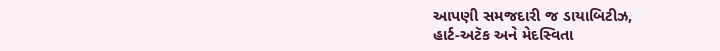આપણી સમજદારી જ ડાયાબિટીઝ,
હાર્ટ-અટૅક અને મેદસ્વિતા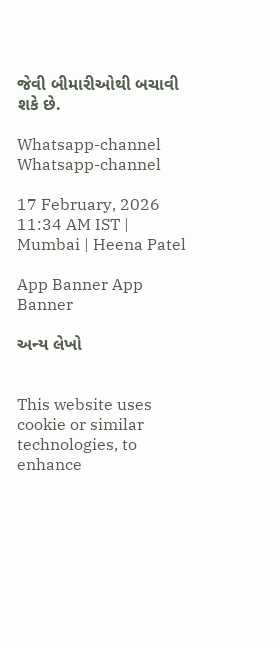જેવી બીમારીઓથી બચાવી શકે છે.

Whatsapp-channel Whatsapp-channel

17 February, 2026 11:34 AM IST | Mumbai | Heena Patel

App Banner App Banner

અન્ય લેખો


This website uses cookie or similar technologies, to enhance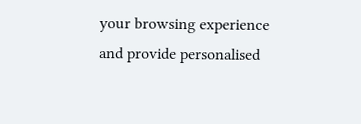your browsing experience and provide personalised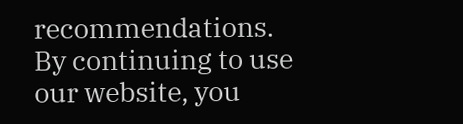recommendations. By continuing to use our website, you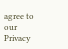agree to our Privacy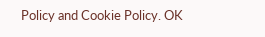Policy and Cookie Policy. OK